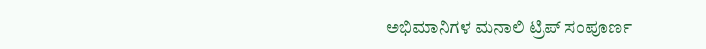ಅಭಿಮಾನಿಗಳ ಮನಾಲಿ ಟ್ರಿಪ್ ಸಂಪೂರ್ಣ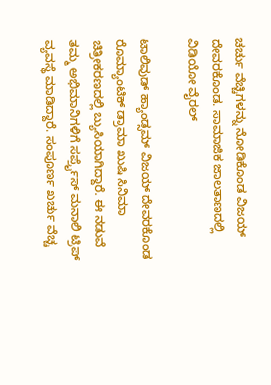ಚರ್ಚು ವೆಚ್ಚಿಗಳನ್ನು ನೋಡಿಕೊಂಡ ವಿಜಯ್ ದೇವರಕೊಂಡ. ಸಾಮಾಜಿಕ ಜಾಲತಾಣದಲ್ಲಿ ವಿಡಿಯೋ ವೈರಲ್

ಟಾಲಿವುಡ್‌ ಹ್ಯಾಂಡ್ಸಮ್ ವಿಜಯ್ ದೇವರಕೊಂಡ ರೊಮ್ಯಾಂಟಿಕ್ ಡ್ರಾಮಾ ಖುಷಿ ಸಿನಿಮಾ ಚಿತ್ರೀಕರಣದಲ್ಲಿ ಬ್ಯುಸಿಯಾಗಿದ್ದಾರೆ. ಈ ನಡುವೆ ತಮ್ಮ ಅಭಿಮಾನಿಗಳಿಗೆ ಸರ್ಪ್ರೈಸ್‌ ಮನಾಲಿ ಟ್ರಿಪ್ ವ್ಯವಸ್ಥೆ ಮಾಡಿದ್ದಾರೆ. ಸಂಪೂರ್ಣ ಖರ್ಚು ವೆಚ್ಚ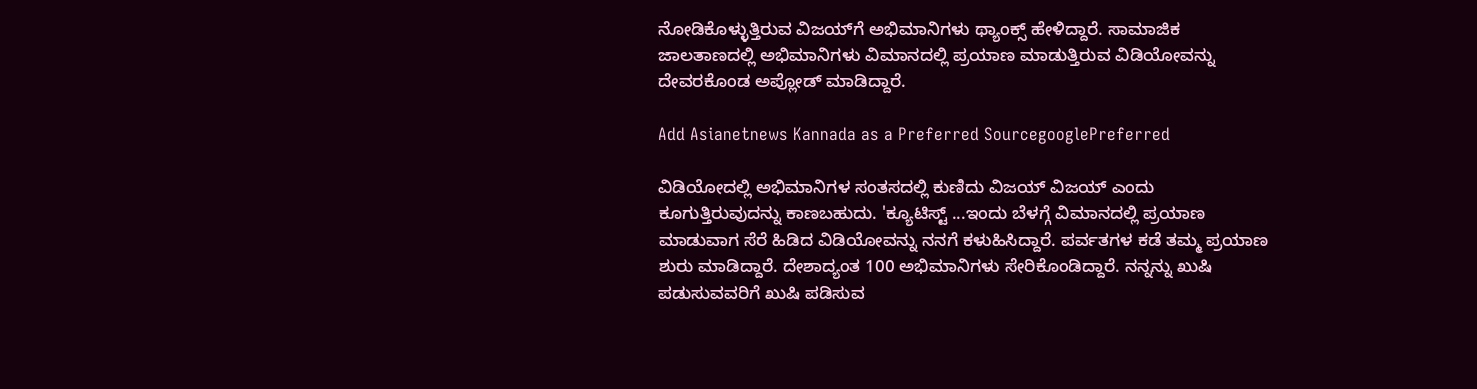ನೋಡಿಕೊಳ್ಳುತ್ತಿರುವ ವಿಜಯ್‌ಗೆ ಅಭಿಮಾನಿಗಳು ಥ್ಯಾಂಕ್ಸ್‌ ಹೇಳಿದ್ದಾರೆ. ಸಾಮಾಜಿಕ ಜಾಲತಾಣದಲ್ಲಿ ಅಭಿಮಾನಿಗಳು ವಿಮಾನದಲ್ಲಿ ಪ್ರಯಾಣ ಮಾಡುತ್ತಿರುವ ವಿಡಿಯೋವನ್ನು ದೇವರಕೊಂಡ ಅಪ್ಲೋಡ್ ಮಾಡಿದ್ದಾರೆ.

Add Asianetnews Kannada as a Preferred SourcegooglePreferred

ವಿಡಿಯೋದಲ್ಲಿ ಅಭಿಮಾನಿಗಳ ಸಂತಸದಲ್ಲಿ ಕುಣಿದು ವಿಜಯ್ ವಿಜಯ್ ಎಂದು ಕೂಗುತ್ತಿರುವುದನ್ನು ಕಾಣಬಹುದು. 'ಕ್ಯೂಟಿಸ್ಟ್‌ ...ಇಂದು ಬೆಳಗ್ಗೆ ವಿಮಾನದಲ್ಲಿ ಪ್ರಯಾಣ ಮಾಡುವಾಗ ಸೆರೆ ಹಿಡಿದ ವಿಡಿಯೋವನ್ನು ನನಗೆ ಕಳುಹಿಸಿದ್ದಾರೆ. ಪರ್ವತಗಳ ಕಡೆ ತಮ್ಮ ಪ್ರಯಾಣ ಶುರು ಮಾಡಿದ್ದಾರೆ. ದೇಶಾದ್ಯಂತ 100 ಅಭಿಮಾನಿಗಳು ಸೇರಿಕೊಂಡಿದ್ದಾರೆ. ನನ್ನನ್ನು ಖುಷಿ ಪಡುಸುವವರಿಗೆ ಖುಷಿ ಪಡಿಸುವ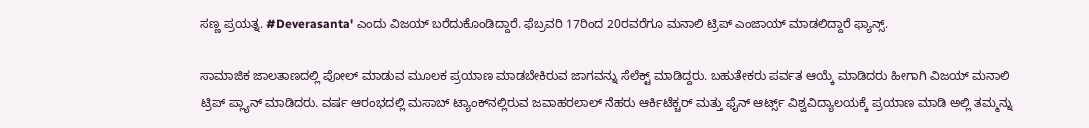ಸಣ್ಣ ಪ್ರಯತ್ನ. #Deverasanta' ಎಂದು ವಿಜಯ್ ಬರೆದುಕೊಂಡಿದ್ದಾರೆ. ಫೆಬ್ರವರಿ 17ರಿಂದ 20ರವರೆಗೂ ಮನಾಲಿ ಟ್ರಿಪ್ ಎಂಜಾಯ್ ಮಾಡಲಿದ್ದಾರೆ ಫ್ಯಾನ್ಸ್‌.

ಸಾಮಾಜಿಕ ಜಾಲತಾಣದಲ್ಲಿ ಪೋಲ್ ಮಾಡುವ ಮೂಲಕ ಪ್ರಯಾಣ ಮಾಡಬೇಕಿರುವ ಜಾಗವನ್ನು ಸೆಲೆಕ್ಟ್‌ ಮಾಡಿದ್ದರು. ಬಹುತೇಕರು ಪರ್ವತ ಆಯ್ಕೆ ಮಾಡಿದರು ಹೀಗಾಗಿ ವಿಜಯ್ ಮನಾಲಿ ಟ್ರಿಪ್ ಪ್ಲ್ಯಾನ್ ಮಾಡಿದರು. ವರ್ಷ ಆರಂಭದಲ್ಲಿ ಮಸಾಬ್ ಟ್ಯಾಂಕ್‌ನಲ್ಲಿರುವ ಜವಾಹರಲಾಲ್ ನೆಹರು ಆರ್ಕಿಟೆಕ್ಚರ್ ಮತ್ತು ಫೈನ್ ಆರ್ಟ್ಸ್ ವಿಶ್ವವಿದ್ಯಾಲಯಕ್ಕೆ ಪ್ರಯಾಣ ಮಾಡಿ ಅಲ್ಲಿ ತಮ್ಮನ್ನು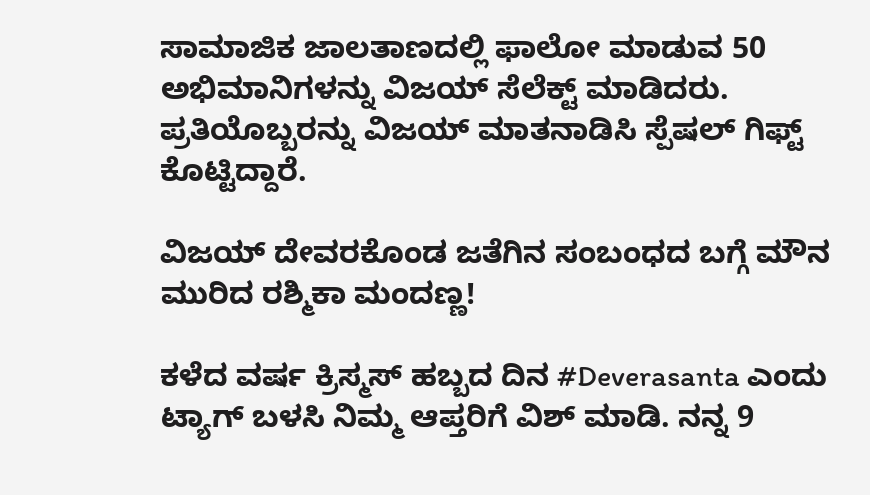ಸಾಮಾಜಿಕ ಜಾಲತಾಣದಲ್ಲಿ ಫಾಲೋ ಮಾಡುವ 50 ಅಭಿಮಾನಿಗಳನ್ನು ವಿಜಯ್ ಸೆಲೆಕ್ಟ್‌ ಮಾಡಿದರು. ಪ್ರತಿಯೊಬ್ಬರನ್ನು ವಿಜಯ್ ಮಾತನಾಡಿಸಿ ಸ್ಪೆಷಲ್ ಗಿಫ್ಟ್ ಕೊಟ್ಟಿದ್ದಾರೆ.

ವಿಜಯ್ ದೇವರಕೊಂಡ ಜತೆಗಿನ ಸಂಬಂಧದ ಬಗ್ಗೆ ಮೌನ ಮುರಿದ ರಶ್ಮಿಕಾ ಮಂದಣ್ಣ!

ಕಳೆದ ವರ್ಷ ಕ್ರಿಸ್ಮಸ್‌ ಹಬ್ಬದ ದಿನ #Deverasanta ಎಂದು ಟ್ಯಾಗ್ ಬಳಸಿ ನಿಮ್ಮ ಆಪ್ತರಿಗೆ ವಿಶ್ ಮಾಡಿ. ನನ್ನ 9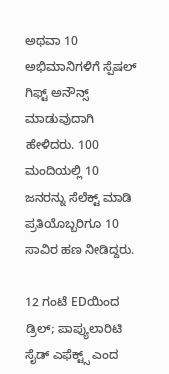ಅಥವಾ 10 ಅಭಿಮಾನಿಗಳಿಗೆ ಸ್ಪೆಷಲ್ ಗಿಫ್ಟ್‌ ಅನೌನ್ಸ್‌ ಮಾಡುವುದಾಗಿ ಹೇಳಿದರು. 100 ಮಂದಿಯಲ್ಲಿ 10 ಜನರನ್ನು ಸೆಲೆಕ್ಟ್‌ ಮಾಡಿ ಪ್ರತಿಯೊಬ್ಬರಿಗೂ 10 ಸಾವಿರ ಹಣ ನೀಡಿದ್ದರು.

12 ಗಂಟೆ EDಯಿಂದ ಡ್ರಿಲ್; ಪಾಪ್ಯುಲಾರಿಟಿ ಸೈಡ್‌ ಎಫೆಕ್ಟ್ಸ್‌ ಎಂದ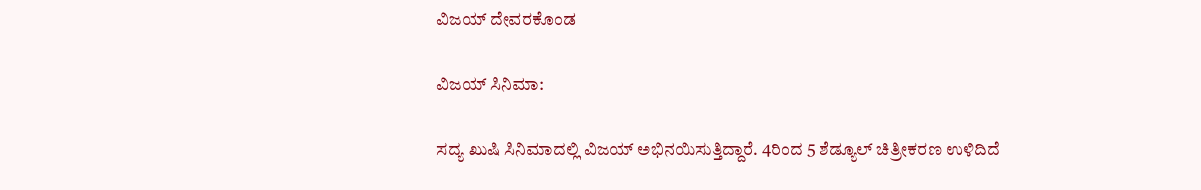ವಿಜಯ್ ದೇವರಕೊಂಡ

ವಿಜಯ್ ಸಿನಿಮಾ:

ಸದ್ಯ ಖುಷಿ ಸಿನಿಮಾದಲ್ಲಿ ವಿಜಯ್ ಅಭಿನಯಿಸುತ್ತಿದ್ದಾರೆ. 4ರಿಂದ 5 ಶೆಡ್ಯೂಲ್ ಚಿತ್ರೀಕರಣ ಉಳಿದಿದೆ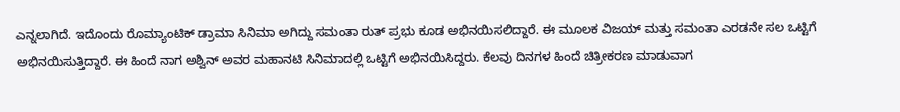ಎನ್ನಲಾಗಿದೆ. ಇದೊಂದು ರೊಮ್ಯಾಂಟಿಕ್ ಡ್ರಾಮಾ ಸಿನಿಮಾ ಅಗಿದ್ದು ಸಮಂತಾ ರುತ್ ಪ್ರಭು ಕೂಡ ಅಭಿನಯಿಸಲಿದ್ದಾರೆ. ಈ ಮೂಲಕ ವಿಜಯ್ ಮತ್ತು ಸಮಂತಾ ಎರಡನೇ ಸಲ ಒಟ್ಟಿಗೆ ಅಭಿನಯಿಸುತ್ತಿದ್ದಾರೆ. ಈ ಹಿಂದೆ ನಾಗ ಅಶ್ವಿನ್ ಅವರ ಮಹಾನಟಿ ಸಿನಿಮಾದಲ್ಲಿ ಒಟ್ಟಿಗೆ ಅಭಿನಯಿಸಿದ್ದರು. ಕೆಲವು ದಿನಗಳ ಹಿಂದೆ ಚಿತ್ರೀಕರಣ ಮಾಡುವಾಗ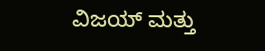ವಿಜಯ್ ಮತ್ತು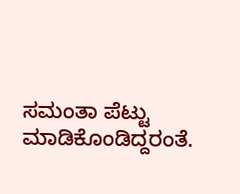ಸಮಂತಾ ಪೆಟ್ಟು ಮಾಡಿಕೊಂಡಿದ್ದರಂತೆ.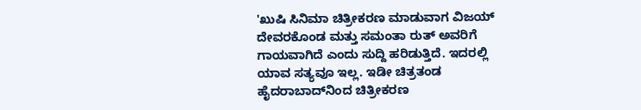'ಖುಷಿ ಸಿನಿಮಾ ಚಿತ್ರೀಕರಣ ಮಾಡುವಾಗ ವಿಜಯ್ ದೇವರಕೊಂಡ ಮತ್ತು ಸಮಂತಾ ರುತ್‌ ಅವರಿಗೆ ಗಾಯವಾಗಿದೆ ಎಂದು ಸುದ್ದಿ ಹರಿಡುತ್ತಿದೆ. ಇದರಲ್ಲಿ ಯಾವ ಸತ್ಯವೂ ಇಲ್ಲ. ಇಡೀ ಚಿತ್ರತಂಡ ಹೈದರಾಬಾದ್‌ನಿಂದ ಚಿತ್ರೀಕರಣ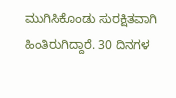ಮುಗಿಸಿಕೊಂಡು ಸುರಕ್ಷಿತವಾಗಿ ಹಿಂತಿರುಗಿದ್ದಾರೆ. 30 ದಿನಗಳ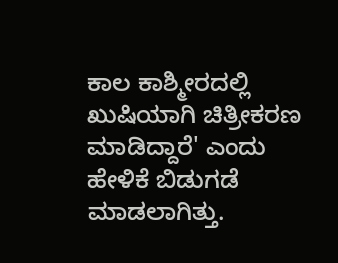ಕಾಲ ಕಾಶ್ಮೀರದಲ್ಲಿ ಖುಷಿಯಾಗಿ ಚಿತ್ರೀಕರಣ ಮಾಡಿದ್ದಾರೆ' ಎಂದು ಹೇಳಿಕೆ ಬಿಡುಗಡೆ ಮಾಡಲಾಗಿತ್ತು.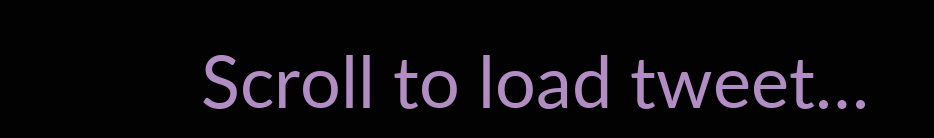Scroll to load tweet…